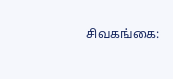சிவகங்கை: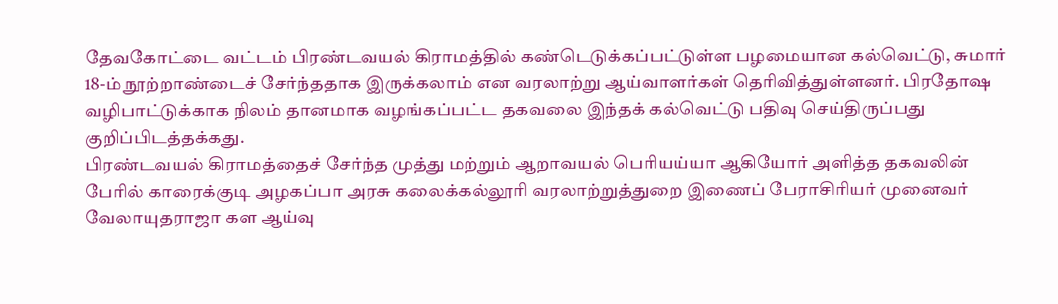தேவகோட்டை வட்டம் பிரண்டவயல் கிராமத்தில் கண்டெடுக்கப்பட்டுள்ள பழமையான கல்வெட்டு, சுமார் 18-ம் நூற்றாண்டைச் சேர்ந்ததாக இருக்கலாம் என வரலாற்று ஆய்வாளர்கள் தெரிவித்துள்ளனர். பிரதோஷ வழிபாட்டுக்காக நிலம் தானமாக வழங்கப்பட்ட தகவலை இந்தக் கல்வெட்டு பதிவு செய்திருப்பது குறிப்பிடத்தக்கது.
பிரண்டவயல் கிராமத்தைச் சேர்ந்த முத்து மற்றும் ஆறாவயல் பெரியய்யா ஆகியோர் அளித்த தகவலின் பேரில் காரைக்குடி அழகப்பா அரசு கலைக்கல்லூரி வரலாற்றுத்துறை இணைப் பேராசிரியர் முனைவர் வேலாயுதராஜா கள ஆய்வு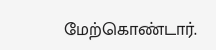மேற்கொண்டார்.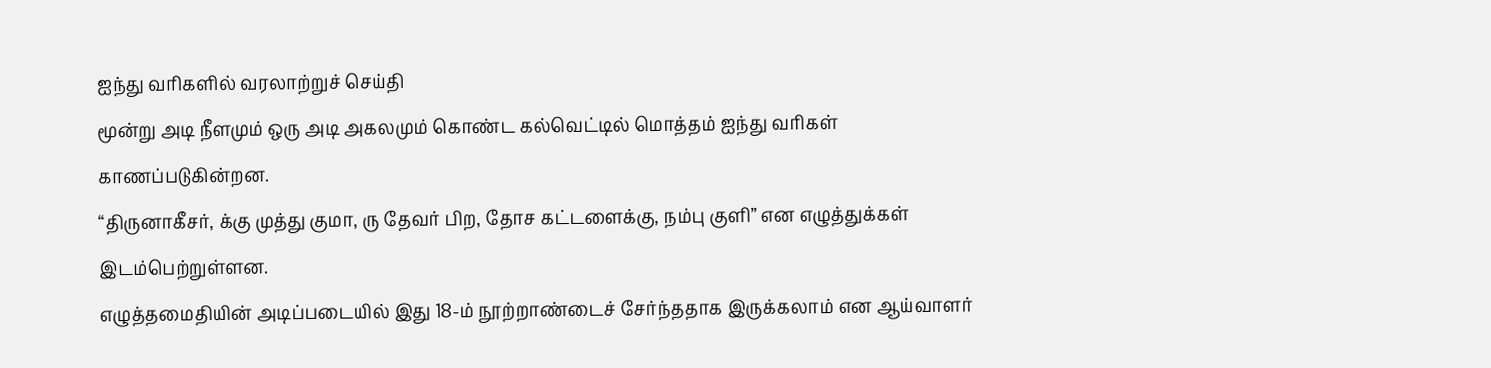ஐந்து வரிகளில் வரலாற்றுச் செய்தி
மூன்று அடி நீளமும் ஒரு அடி அகலமும் கொண்ட கல்வெட்டில் மொத்தம் ஐந்து வரிகள் காணப்படுகின்றன.
“திருனாகீசர், க்கு முத்து குமா, ரு தேவர் பிற, தோச கட்டளைக்கு, நம்பு குளி” என எழுத்துக்கள் இடம்பெற்றுள்ளன.
எழுத்தமைதியின் அடிப்படையில் இது 18-ம் நூற்றாண்டைச் சேர்ந்ததாக இருக்கலாம் என ஆய்வாளர்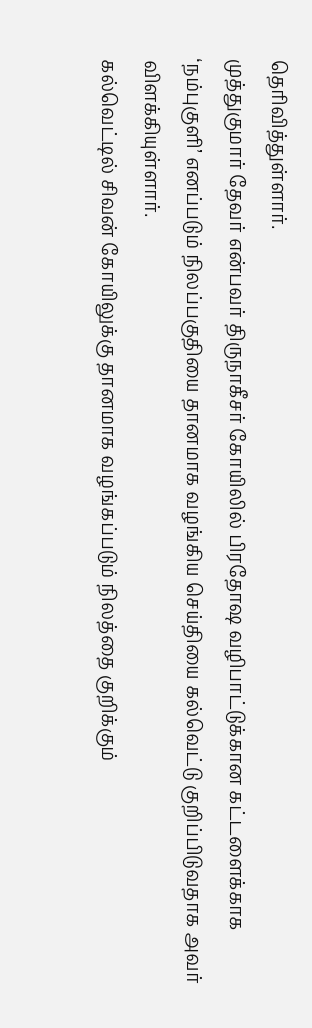தெரிவித்துள்ளார்.
முத்துகுமார் தேவர் என்பவர் திருநாகீசர் கோயிலில் பிரதோஷ வழிபாட்டுக்கான கட்டளைக்காக ‘நம்புகுளி’ எனப்படும் நிலப்பகுதியை தானமாக வழங்கிய செய்தியை கல்வெட்டு குறிப்பிடுவதாக அவர் விளக்கியுள்ளார்.
கல்வெட்டில் சிவன் கோயிலுக்கு தானமாக வழங்கப்படும் நிலத்தை குறிக்கும்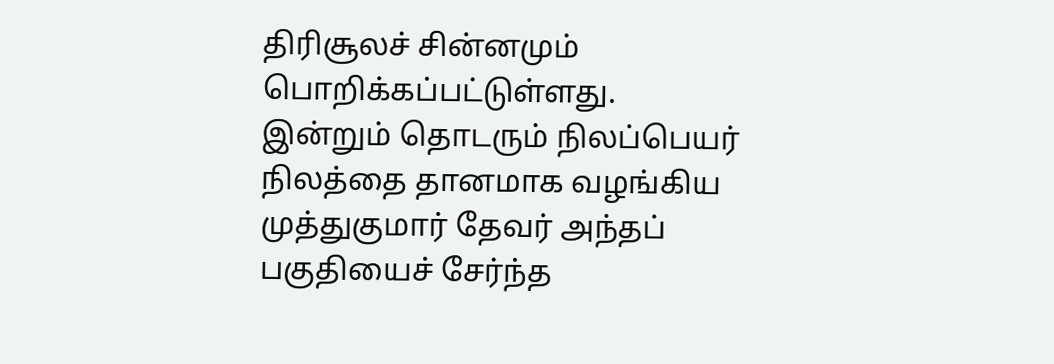திரிசூலச் சின்னமும் பொறிக்கப்பட்டுள்ளது.
இன்றும் தொடரும் நிலப்பெயர்
நிலத்தை தானமாக வழங்கிய முத்துகுமார் தேவர் அந்தப் பகுதியைச் சேர்ந்த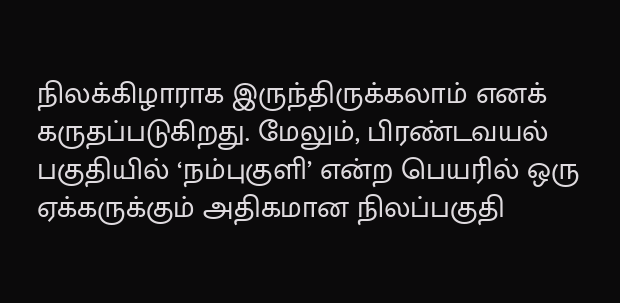நிலக்கிழாராக இருந்திருக்கலாம் எனக் கருதப்படுகிறது. மேலும், பிரண்டவயல் பகுதியில் ‘நம்புகுளி’ என்ற பெயரில் ஒரு ஏக்கருக்கும் அதிகமான நிலப்பகுதி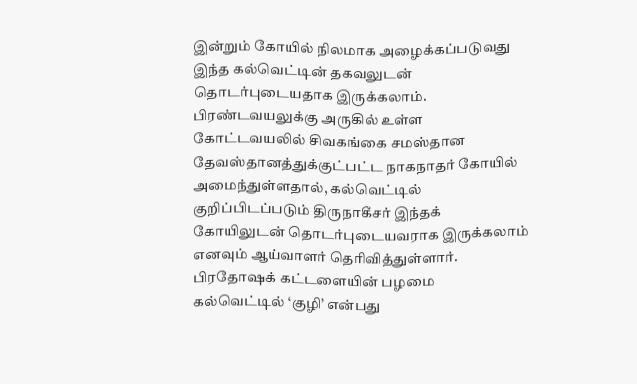இன்றும் கோயில் நிலமாக அழைக்கப்படுவது இந்த கல்வெட்டின் தகவலுடன் தொடர்புடையதாக இருக்கலாம்.
பிரண்டவயலுக்கு அருகில் உள்ள கோட்டவயலில் சிவகங்கை சமஸ்தான தேவஸ்தானத்துக்குட்பட்ட நாகநாதர் கோயில் அமைந்துள்ளதால், கல்வெட்டில் குறிப்பிடப்படும் திருநாகீசர் இந்தக் கோயிலுடன் தொடர்புடையவராக இருக்கலாம் எனவும் ஆய்வாளர் தெரிவித்துள்ளார்.
பிரதோஷக் கட்டளையின் பழமை
கல்வெட்டில் ‘குழி’ என்பது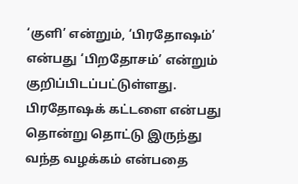‘குளி’ என்றும், ‘பிரதோஷம்’ என்பது ‘பிறதோசம்’ என்றும் குறிப்பிடப்பட்டுள்ளது.
பிரதோஷக் கட்டளை என்பது தொன்று தொட்டு இருந்து வந்த வழக்கம் என்பதை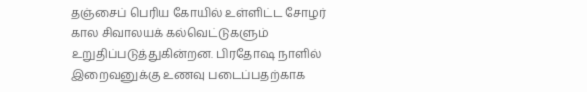தஞ்சைப் பெரிய கோயில் உள்ளிட்ட சோழர் கால சிவாலயக் கல்வெட்டுகளும் உறுதிப்படுத்துகின்றன. பிரதோஷ நாளில் இறைவனுக்கு உணவு படைப்பதற்காக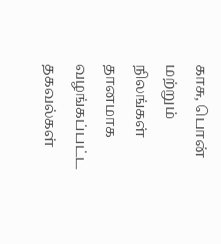காசு, பொன் மற்றும் நிலங்கள் தானமாக வழங்கப்பட்ட தகவல்கள்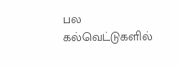பல கல்வெட்டுகளில்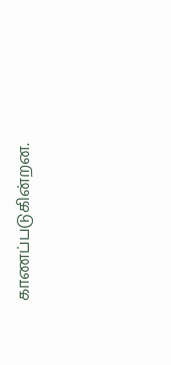காணப்படுகின்றன.